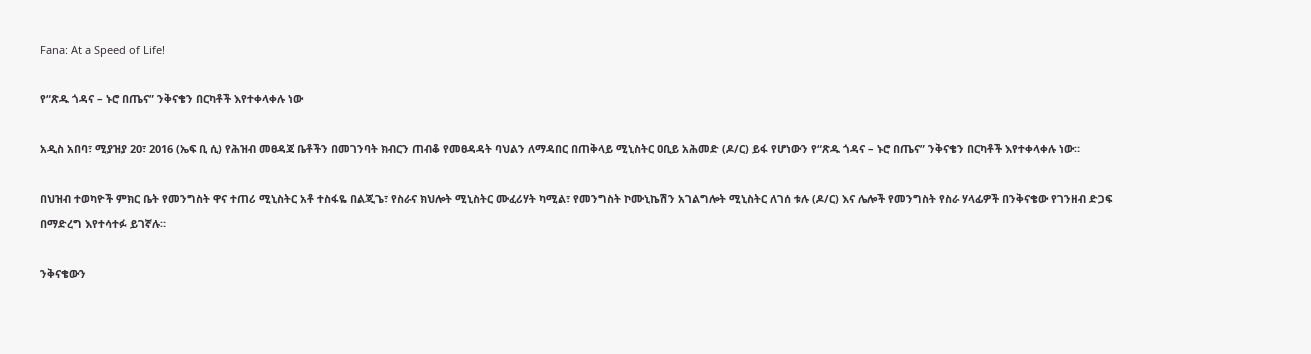Fana: At a Speed of Life!

የ“ጽዱ ጎዳና – ኑሮ በጤና” ንቅናቄን በርካቶች እየተቀላቀሉ ነው

አዲስ አበባ፣ ሚያዝያ 20፣ 2016 (ኤፍ ቢ ሲ) የሕዝብ መፀዳጃ ቤቶችን በመገንባት ክብርን ጠብቆ የመፀዳዳት ባህልን ለማዳበር በጠቅላይ ሚኒስትር ዐቢይ አሕመድ (ዶ/ር) ይፋ የሆነውን የ“ጽዱ ጎዳና – ኑሮ በጤና” ንቅናቄን በርካቶች እየተቀላቀሉ ነው።

በህዝብ ተወካዮች ምክር ቤት የመንግስት ዋና ተጠሪ ሚኒስትር አቶ ተስፋዬ በልጂጌ፣ የስራና ክህሎት ሚኒስትር ሙፈሪሃት ካሚል፣ የመንግስት ኮሙኒኬሽን አገልግሎት ሚኒስትር ለገሰ ቱሉ (ዶ/ር) እና ሌሎች የመንግስት የስራ ሃላፊዎች በንቅናቄው የገንዘብ ድጋፍ በማድረግ እየተሳተፉ ይገኛሉ።

ንቅናቄውን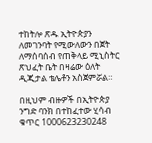ተከትሎ ጽዱ ኢትዮጵያን ለመገንባት የሚውለውን በጀት ለማሰባሰብ የጠቅላይ ሚኒስትር ጽህፈት ቤት በዛሬው ዕለት ዲጂታል ቴሌቶን አስጀምሯል።

በዚህም ብዙዎች በኢትዮጵያ ንግድ ባንክ በተከፈተው ሂሳብ ቁጥር 1000623230248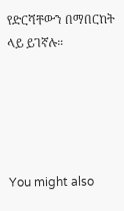የድርሻቸውን በማበርከት ላይ ይገኛሉ።





You might also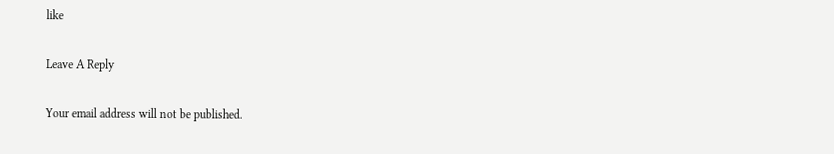like

Leave A Reply

Your email address will not be published.